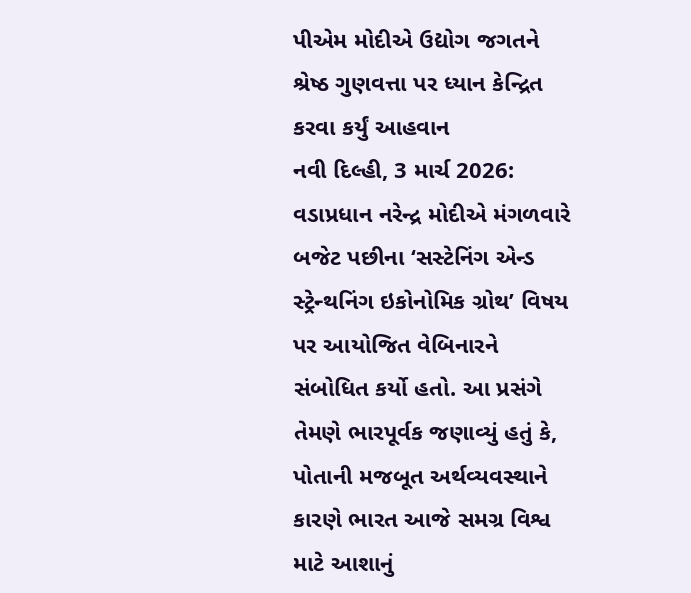પીએમ મોદીએ ઉદ્યોગ જગતને શ્રેષ્ઠ ગુણવત્તા પર ધ્યાન કેન્દ્રિત કરવા કર્યું આહવાન
નવી દિલ્હી, 3 માર્ચ 2026: વડાપ્રધાન નરેન્દ્ર મોદીએ મંગળવારે બજેટ પછીના ‘સસ્ટેનિંગ એન્ડ સ્ટ્રેન્થનિંગ ઇકોનોમિક ગ્રોથ’ વિષય પર આયોજિત વેબિનારને સંબોધિત કર્યો હતો. આ પ્રસંગે તેમણે ભારપૂર્વક જણાવ્યું હતું કે, પોતાની મજબૂત અર્થવ્યવસ્થાને કારણે ભારત આજે સમગ્ર વિશ્વ માટે આશાનું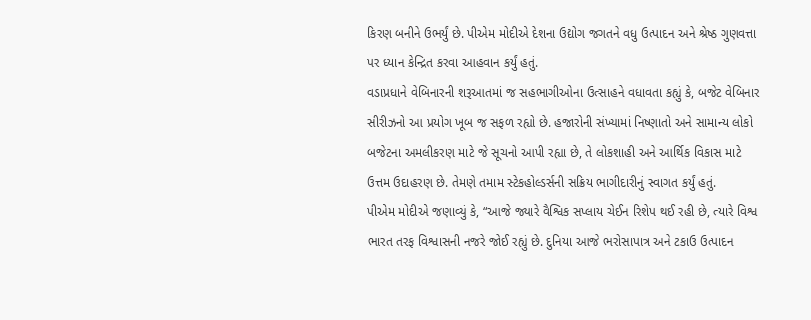કિરણ બનીને ઉભર્યું છે. પીએમ મોદીએ દેશના ઉદ્યોગ જગતને વધુ ઉત્પાદન અને શ્રેષ્ઠ ગુણવત્તા પર ધ્યાન કેન્દ્રિત કરવા આહવાન કર્યું હતું.
વડાપ્રધાને વેબિનારની શરૂઆતમાં જ સહભાગીઓના ઉત્સાહને વધાવતા કહ્યું કે, બજેટ વેબિનાર સીરીઝનો આ પ્રયોગ ખૂબ જ સફળ રહ્યો છે. હજારોની સંખ્યામાં નિષ્ણાતો અને સામાન્ય લોકો બજેટના અમલીકરણ માટે જે સૂચનો આપી રહ્યા છે, તે લોકશાહી અને આર્થિક વિકાસ માટે ઉત્તમ ઉદાહરણ છે. તેમણે તમામ સ્ટેકહોલ્ડર્સની સક્રિય ભાગીદારીનું સ્વાગત કર્યું હતું.
પીએમ મોદીએ જણાવ્યું કે, “આજે જ્યારે વૈશ્વિક સપ્લાય ચેઈન રિશેપ થઈ રહી છે, ત્યારે વિશ્વ ભારત તરફ વિશ્વાસની નજરે જોઈ રહ્યું છે. દુનિયા આજે ભરોસાપાત્ર અને ટકાઉ ઉત્પાદન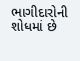ભાગીદારોની શોધમાં છે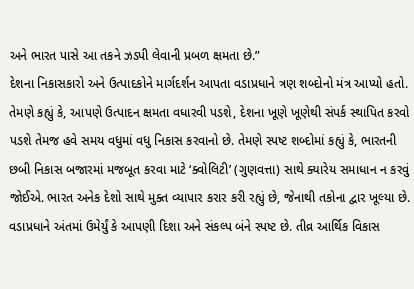અને ભારત પાસે આ તકને ઝડપી લેવાની પ્રબળ ક્ષમતા છે.”
દેશના નિકાસકારો અને ઉત્પાદકોને માર્ગદર્શન આપતા વડાપ્રધાને ત્રણ શબ્દોનો મંત્ર આપ્યો હતો. તેમણે કહ્યું કે, આપણે ઉત્પાદન ક્ષમતા વધારવી પડશે, દેશના ખૂણે ખૂણેથી સંપર્ક સ્થાપિત કરવો પડશે તેમજ હવે સમય વધુમાં વધુ નિકાસ કરવાનો છે. તેમણે સ્પષ્ટ શબ્દોમાં કહ્યું કે, ભારતની છબી નિકાસ બજારમાં મજબૂત કરવા માટે ‘ક્વોલિટી’ (ગુણવત્તા) સાથે ક્યારેય સમાધાન ન કરવું જોઈએ. ભારત અનેક દેશો સાથે મુક્ત વ્યાપાર કરાર કરી રહ્યું છે, જેનાથી તકોના દ્વાર ખૂલ્યા છે.
વડાપ્રધાને અંતમાં ઉમેર્યું કે આપણી દિશા અને સંકલ્પ બંને સ્પષ્ટ છે. તીવ્ર આર્થિક વિકાસ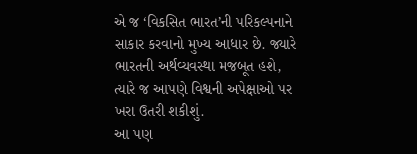એ જ ‘વિકસિત ભારત’ની પરિકલ્પનાને સાકાર કરવાનો મુખ્ય આધાર છે. જ્યારે ભારતની અર્થવ્યવસ્થા મજબૂત હશે, ત્યારે જ આપણે વિશ્વની અપેક્ષાઓ પર ખરા ઉતરી શકીશું.
આ પણ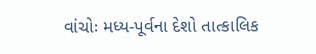વાંચોઃ મધ્ય-પૂર્વના દેશો તાત્કાલિક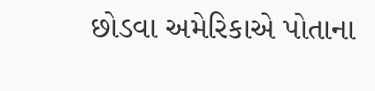છોડવા અમેરિકાએ પોતાના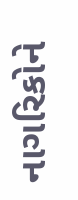નાગરિકોને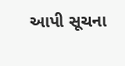આપી સૂચના